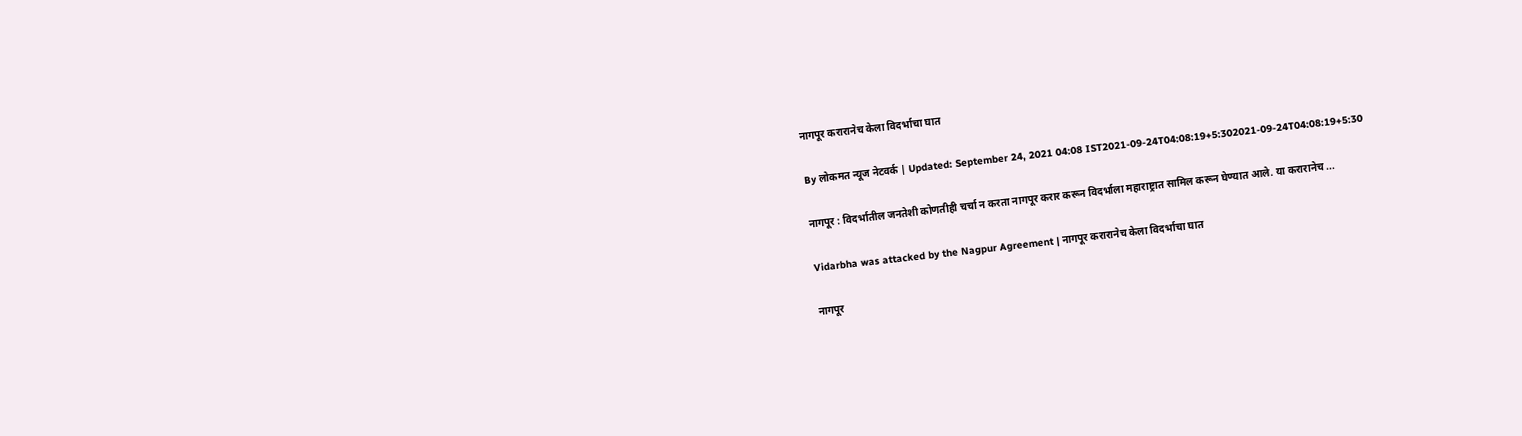नागपूर करारानेच केला विदर्भाचा घात

By लोकमत न्यूज नेटवर्क | Updated: September 24, 2021 04:08 IST2021-09-24T04:08:19+5:302021-09-24T04:08:19+5:30

नागपूर : विदर्भातील जनतेशी कोणतीही चर्चा न करता नागपूर करार करून विदर्भाला महाराष्ट्रात सामिल करून घेण्यात आले. या करारानेच ...

Vidarbha was attacked by the Nagpur Agreement | नागपूर करारानेच केला विदर्भाचा घात

नागपूर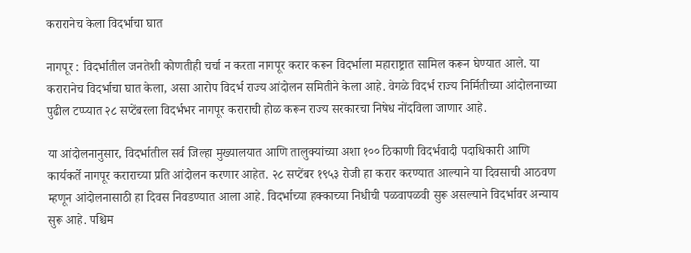करारानेच केला विदर्भाचा घात

नागपूर : विदर्भातील जनतेशी कोणतीही चर्चा न करता नागपूर करार करून विदर्भाला महाराष्ट्रात सामिल करून घेण्यात आले. या करारानेच विदर्भाचा घात केला, असा आरोप विदर्भ राज्य आंदोलन समितीने केला आहे. वेगळे विदर्भ राज्य निर्मितीच्या आंदोलनाच्या पुढील टप्प्यात २८ सप्टेंबरला विदर्भभर नागपूर कराराची होळ करून राज्य सरकारचा निषेध नोंदविला जाणार आहे.

या आंदोलनानुसार, विदर्भातील सर्व जिल्हा मुख्यालयात आणि तालुक्यांच्या अशा १०० ठिकाणी विदर्भवादी पदाधिकारी आणि कार्यकर्ते नागपूर कराराच्या प्रति आंदोलन करणार आहेत. २८ सप्टेंबर १९५३ रोजी हा करार करण्यात आल्याने या दिवसाची आठवण म्हणून आंदोलनासाठी हा दिवस निवडण्यात आला आहे. विदर्भाच्या हक्काच्या निधीची पळवापळवी सुरू असल्याने विदर्भावर अन्याय सुरू आहे. पश्चिम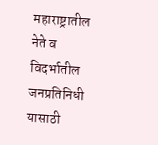महाराष्ट्रातील नेते व विदर्भातील जनप्रतिनिधी यासाठी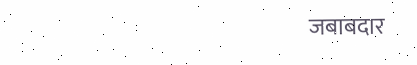जबाबदार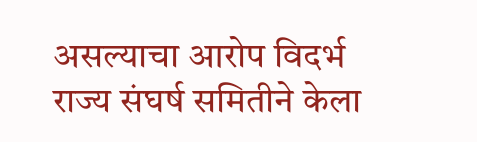असल्याचा आरोप विदर्भ राज्य संघर्ष समितीने केला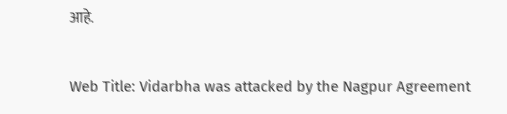आहे.

Web Title: Vidarbha was attacked by the Nagpur Agreement